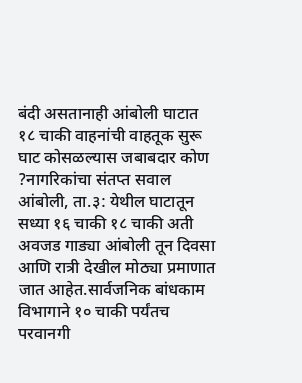बंदी असतानाही आंबोली घाटात १८ चाकी वाहनांची वाहतूक सुरू
घाट कोसळल्यास जबाबदार कोण ?नागरिकांचा संतप्त सवाल आंबोली, ता.३: येथील घाटातून सध्या १६ चाकी १८ चाकी अती अवजड गाड्या आंबोली तून दिवसा आणि रात्री देखील मोठ्या प्रमाणात जात आहेत.सार्वजनिक बांधकाम विभागाने १० चाकी पर्यंतच परवानगी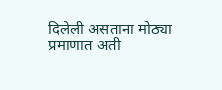दिलेली असताना मोठ्या प्रमाणात अती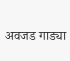अवजड गाड्या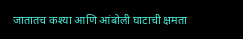जातातच कश्या आणि आंबोली घाटाची क्षमता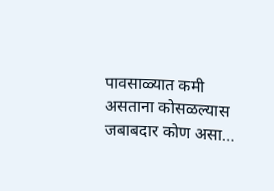पावसाळ्यात कमी असताना कोसळल्यास जबाबदार कोण असा…